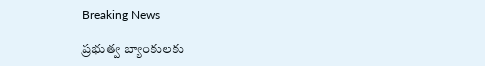Breaking News

ప్రభుత్వ బ్యాంకులకు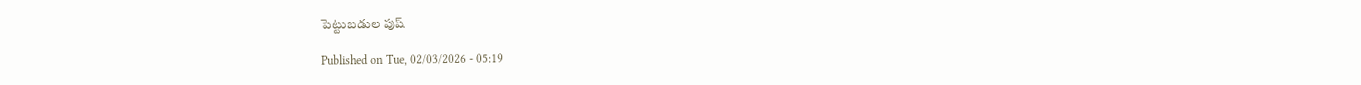పెట్టుబడుల పుష్‌

Published on Tue, 02/03/2026 - 05:19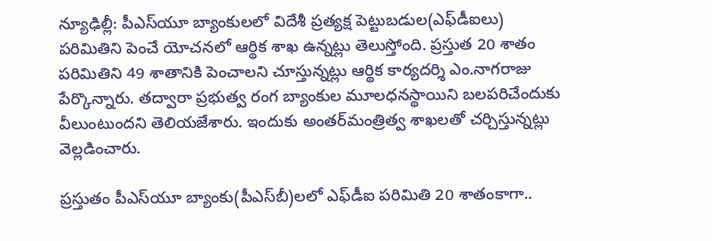న్యూఢిల్లీ: పీఎస్‌యూ బ్యాంకులలో విదేశీ ప్రత్యక్ష పెట్టుబడుల(ఎఫ్‌డీఐలు) పరిమితిని పెంచే యోచనలో ఆర్థిక శాఖ ఉన్నట్లు తెలుస్తోంది. ప్రస్తుత 20 శాతం పరిమితిని 49 శాతానికి పెంచాలని చూస్తున్నట్లు ఆర్థిక కార్యదర్శి ఎం.నాగరాజు పేర్కొన్నారు. తద్వారా ప్రభుత్వ రంగ బ్యాంకుల మూలధనస్థాయిని బలపరిచేందుకు వీలుంటుందని తెలియజేశారు. ఇందుకు అంతర్‌మంత్రిత్వ శాఖలతో చర్చిస్తున్నట్లు వెల్లడించారు.

ప్రస్తుతం పీఎస్‌యూ బ్యాంకు(పీఎస్‌బీ)లలో ఎఫ్‌డీఐ పరిమితి 20 శాతంకాగా..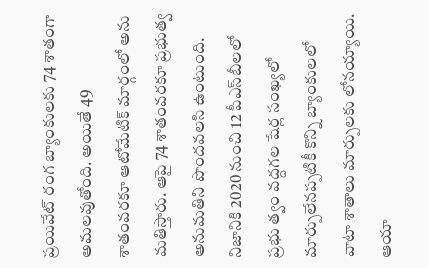ప్రయివేట్‌ రంగ బ్యాంకులకు 74 శాతంగా అమలవుతోంది. అయితే 49 శాతంవరకూ ఆటోమేటిక్‌ మార్గంలో అను మతిస్తారు. ఆపై 74 శాతంవరకూ ప్రభుత్వ అనుమతిని పొందవలసి ఉంటుంది. నిజానికి 2020 నుంచి 12 పీఎస్‌బీలలో ప్రభు త్వం వద్దగల షేర్ల సంఖ్యలో మార్పులేనప్పటికీ కొన్ని బ్యాంకులలో వాటా శాతాలు మార్పులకు లోనయ్యాయి. ఆయా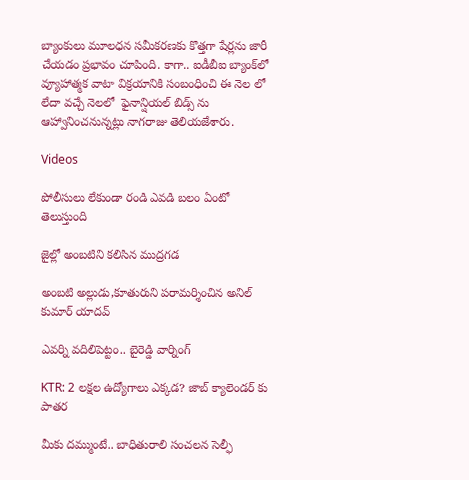బ్యాంకులు మూలధన సమీకరణకు కొత్తగా షేర్లను జారీ చేయడం ప్రభావం చూపింది. కాగా.. ఐడీబీఐ బ్యాంక్‌లో వ్యూహాత్మక వాటా విక్రయానికి సంబంధించి ఈ నెల లో లేదా వచ్చే నెలలో  ఫైనాన్షియల్‌ బిడ్స్‌ ను ఆహ్వానించనున్నట్లు నాగరాజు తెలియజేశారు.

Videos

పోలీసులు లేకుండా రండి ఎవడి బలం ఏంటో తెలుస్తుంది

జైల్లో అంబటిని కలిసిన ముద్రగడ

అంబటి అల్లుడు,కూతురుని పరామర్శించిన అనిల్ కుమార్ యాదవ్

ఎవర్ని వదిలిపెట్టం.. బైరెడ్డి వార్నింగ్

KTR: 2 లక్షల ఉద్యోగాలు ఎక్కడ? జాబ్ క్యాలెండర్ కు పాతర

మీకు దమ్ముంటే.. బాధితురాలి సంచలన సెల్ఫీ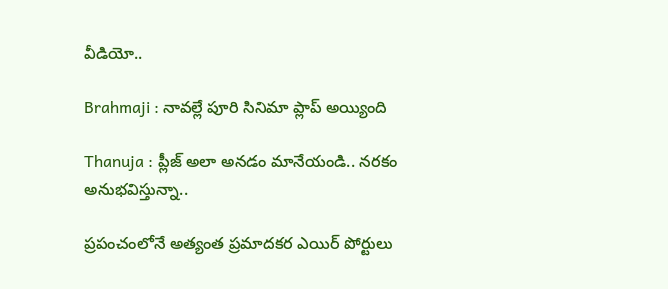వీడియో..

Brahmaji : నావల్లే పూరి సినిమా ప్లాప్ అయ్యింది

Thanuja : ప్లీజ్ అలా అనడం మానేయండి.. నరకం అనుభవిస్తున్నా..

ప్రపంచంలోనే అత్యంత ప్రమాదకర ఎయిర్ పోర్టులు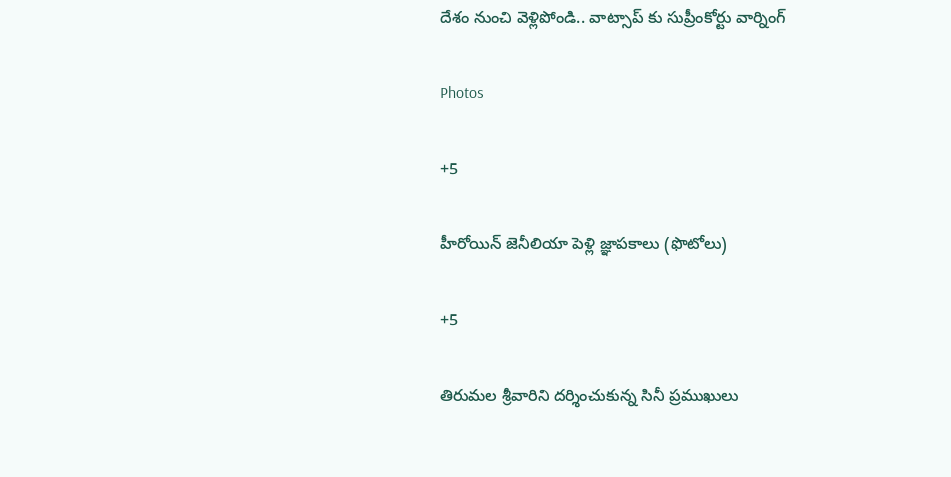దేశం నుంచి వెళ్లిపోండి.. వాట్సాప్ కు సుప్రీంకోర్టు వార్నింగ్

Photos

+5

హీరోయిన్ జెనీలియా పెళ్లి జ్ఞాపకాలు (ఫొటోలు)

+5

తిరుమల శ్రీవారిని దర్శించుకున్న సినీ ప్రముఖులు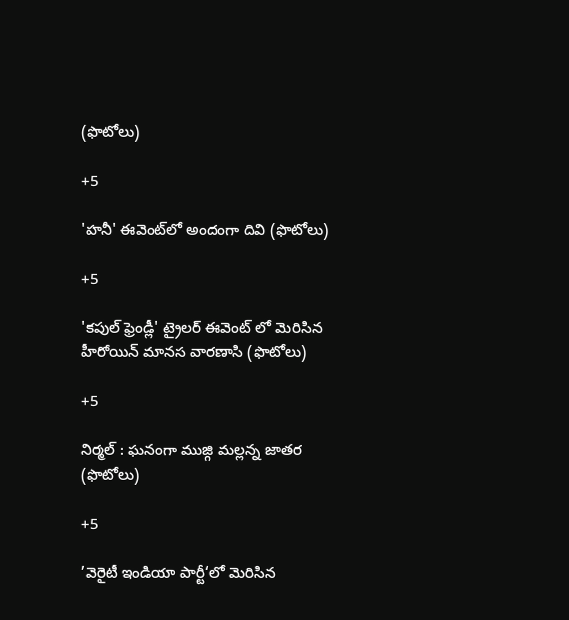(ఫొటోలు)

+5

'హనీ' ఈవెంట్‌లో అందంగా దివి (ఫొటోలు)

+5

'కపుల్ ఫ్రెండ్లీ' ట్రైలర్‌ ఈవెంట్‌ లో మెరిసిన హీరోయిన్‌ మానస వారణాసి (ఫొటోలు)

+5

నిర్మల్‌ : ఘనంగా ముజ్గి మల్లన్న జాతర (ఫొటోలు)

+5

’వెరైటీ ఇండియా పార్టీ‘లో మెరిసిన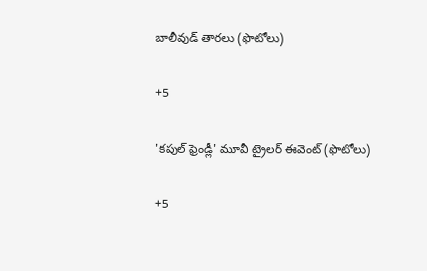బాలీవుడ్ తారలు (ఫొటోలు)

+5

'కపుల్ ఫ్రెండ్లీ' మూవీ ట్రైలర్‌ ఈవెంట్‌ (ఫొటోలు)

+5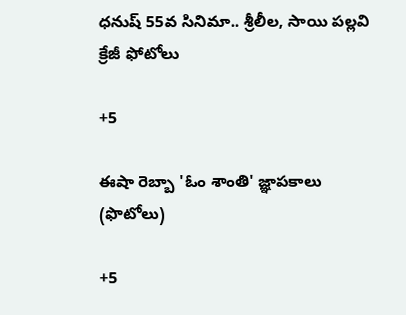ధనుష్‌ 55వ సినిమా.. శ్రీలీల, సాయి పల్లవి క్రేజీ ఫోటోలు

+5

ఈషా రెబ్బా 'ఓం శాంతి' జ్ఞాపకాలు (ఫొటోలు)

+5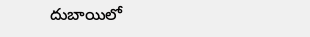దుబాయిలో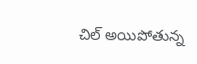చిల్ అయిపోతున్న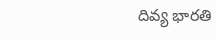దివ్య భారతి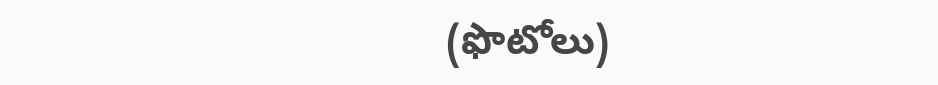(ఫొటోలు)